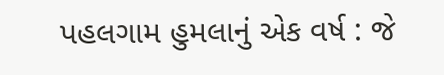પહલગામ હુમલાનું એક વર્ષ : જે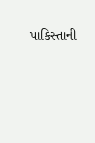પાકિસ્તાની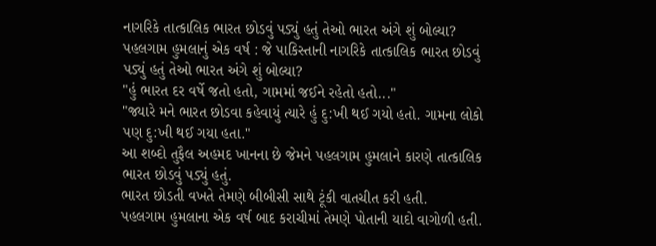નાગરિકે તાત્કાલિક ભારત છોડવું પડ્યું હતું તેઓ ભારત અંગે શું બોલ્યા?
પહલગામ હુમલાનું એક વર્ષ : જે પાકિસ્તાની નાગરિકે તાત્કાલિક ભારત છોડવું પડ્યું હતું તેઓ ભારત અંગે શું બોલ્યા?
"હું ભારત દર વર્ષે જતો હતો, ગામમાં જઈને રહેતો હતો..."
"જ્યારે મને ભારત છોડવા કહેવાયું ત્યારે હું દુ:ખી થઈ ગયો હતો. ગામના લોકો પણ દુ:ખી થઈ ગયા હતા."
આ શબ્દો તુફૈલ અહમદ ખાનના છે જેમને પહલગામ હુમલાને કારણે તાત્કાલિક ભારત છોડવું પડ્યું હતું.
ભારત છોડતી વખતે તેમણે બીબીસી સાથે ટૂંકી વાતચીત કરી હતી.
પહલગામ હુમલાના એક વર્ષ બાદ કરાચીમાં તેમણે પોતાની યાદો વાગોળી હતી.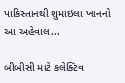પાકિસ્તાનથી શુમાઇલા ખાનનો આ અહેવાલ...

બીબીસી માટે કલેક્ટિવ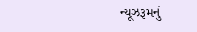ન્યૂઝરૂમનું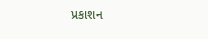પ્રકાશન